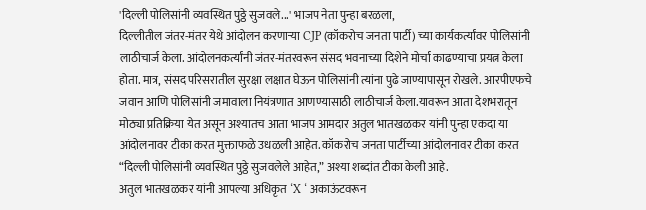'दिल्ली पोलिसांनी व्यवस्थित पुठ्ठे सुजवले...' भाजप नेता पुन्हा बरळला,
दिल्लीतील जंतर-मंतर येथे आंदोलन करणाऱ्या CJP (कॉकरोच जनता पार्टी) च्या कार्यकर्त्यांवर पोलिसांनी लाठीचार्ज केला. आंदोलनकर्त्यांनी जंतर-मंतरवरून संसद भवनाच्या दिशेने मोर्चा काढण्याचा प्रयत्न केला होता. मात्र, संसद परिसरातील सुरक्षा लक्षात घेऊन पोलिसांनी त्यांना पुढे जाण्यापासून रोखले. आरपीएफचे जवान आणि पोलिसांनी जमावाला नियंत्रणात आणण्यासाठी लाठीचार्ज केला.यावरून आता देशभरातून मोठ्या प्रतिक्रिया येत असून अश्यातच आता भाजप आमदार अतुल भातखळकर यांनी पुन्हा एकदा या आंदोलनावर टीका करत मुक्ताफळे उधळली आहेत. कॉकरोच जनता पार्टीच्या आंदोलनावर टीका करत “दिल्ली पोलिसांनी व्यवस्थित पुठ्ठे सुजवलेले आहेत,” अश्या शब्दांत टीका केली आहे.
अतुल भातखळकर यांनी आपल्या अधिकृत ‘X ‘ अकाऊंटवरून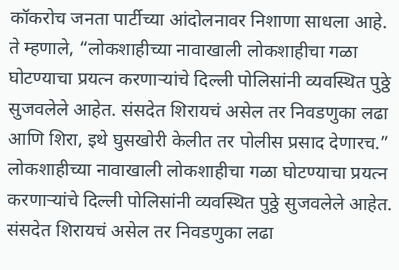कॉकरोच जनता पार्टीच्या आंदोलनावर निशाणा साधला आहे. ते म्हणाले, “लोकशाहीच्या नावाखाली लोकशाहीचा गळा घोटण्याचा प्रयत्न करणाऱ्यांचे दिल्ली पोलिसांनी व्यवस्थित पुठ्ठे सुजवलेले आहेत. संसदेत शिरायचं असेल तर निवडणुका लढा आणि शिरा, इथे घुसखोरी केलीत तर पोलीस प्रसाद देणारच.”
लोकशाहीच्या नावाखाली लोकशाहीचा गळा घोटण्याचा प्रयत्न करणाऱ्यांचे दिल्ली पोलिसांनी व्यवस्थित पुठ्ठे सुजवलेले आहेत. संसदेत शिरायचं असेल तर निवडणुका लढा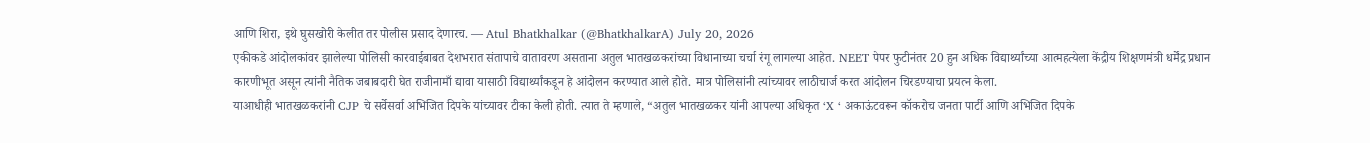आणि शिरा, इथे घुसखोरी केलीत तर पोलीस प्रसाद देणारच. — Atul Bhatkhalkar (@BhatkhalkarA) July 20, 2026
एकीकडे आंदोलकांवर झालेल्या पोलिसी कारवाईबाबत देशभरात संतापाचे वातावरण असताना अतुल भातखळकरांच्या विधानाच्या चर्चा रंगू लागल्या आहेत. NEET पेपर फुटीनंतर 20 हुन अधिक विद्यार्थ्यांच्या आत्महत्येला केंद्रीय शिक्षणमंत्री धर्मेंद्र प्रधान कारणीभूत असून त्यांनी नैतिक जबाबदारी घेत राजीनामाँ द्यावा यासाठी विद्यार्थ्यांकडून हे आंदोलन करण्यात आले होते. मात्र पोलिसांनी त्यांच्यावर लाठीचार्ज करत आंदोलन चिरडण्याचा प्रयत्न केला.
याआधीही भातखळकरांनी CJP चे सर्वेसर्वा अभिजित दिपके यांच्यावर टीका केली होती. त्यात ते म्हणाले, “अतुल भातखळकर यांनी आपल्या अधिकृत ‘X ‘ अकाऊंटवरून कॉकरोच जनता पार्टी आणि अभिजित दिपके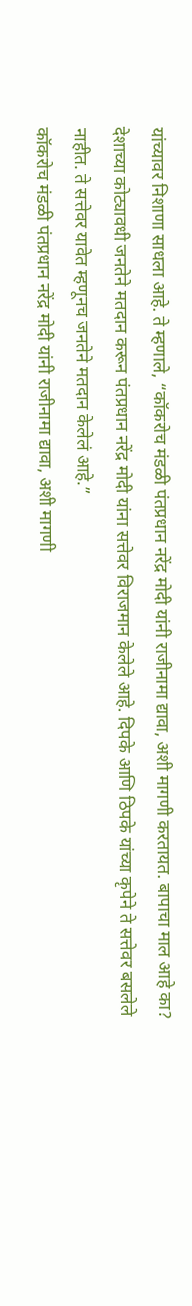यांच्यावर निशाणा साधला आहे. ते म्हणाले, “कॉकरोच मंडळी पंतप्रधान नरेंद्र मोदी यांनी राजीनामा द्यावा, अशी मागणी करतायत. बापाचा माल आहे का? देशाच्या कोट्यावधी जनतेने मतदान करून पंतप्रधान नरेंद्र मोदी यांना सत्तेवर विराजमान केलेले आहे. दिपके आणि ठिपके यांच्या कृपेने ते सत्तेवर बसलेले नाहीत. ते सत्तेवर यावेत म्हणूनच जनतेने मतदान केलेलं आहे.”
कॉकरोच मंडळी पंतप्रधान नरेंद्र मोदी यांनी राजीनामा द्यावा, अशी मागणी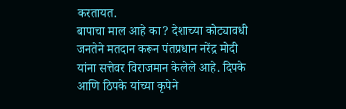करतायत.
बापाचा माल आहे का? देशाच्या कोट्यावधी जनतेने मतदान करून पंतप्रधान नरेंद्र मोदी यांना सत्तेवर विराजमान केलेले आहे. दिपके आणि ठिपके यांच्या कृपेने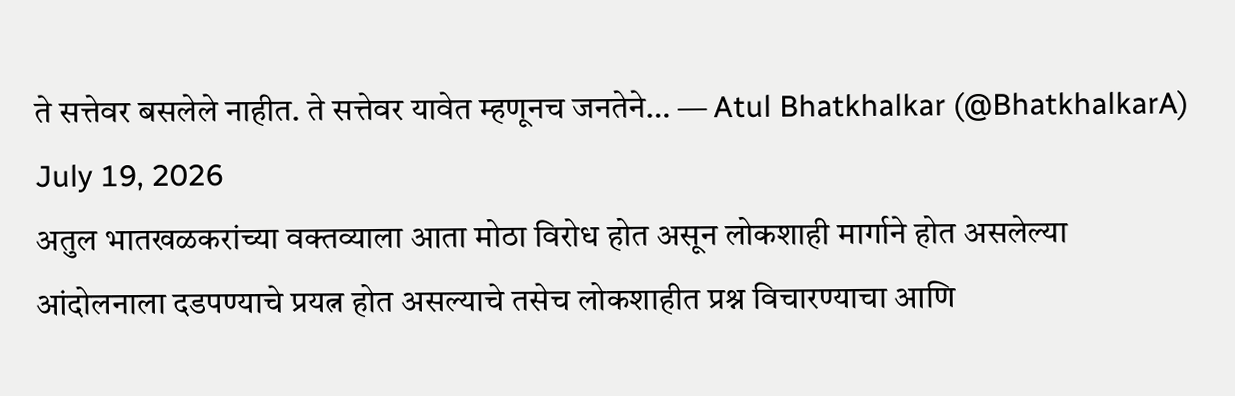ते सत्तेवर बसलेले नाहीत. ते सत्तेवर यावेत म्हणूनच जनतेने… — Atul Bhatkhalkar (@BhatkhalkarA) July 19, 2026
अतुल भातखळकरांच्या वक्तव्याला आता मोठा विरोध होत असून लोकशाही मार्गाने होत असलेल्या आंदोलनाला दडपण्याचे प्रयत्न होत असल्याचे तसेच लोकशाहीत प्रश्न विचारण्याचा आणि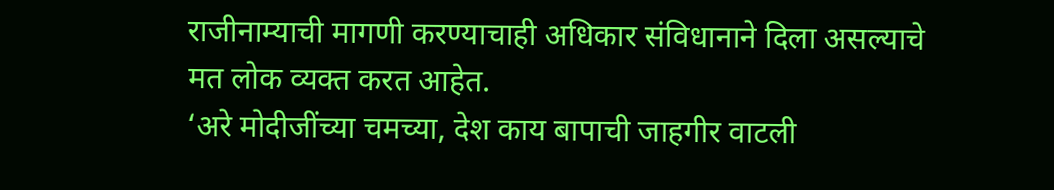राजीनाम्याची मागणी करण्याचाही अधिकार संविधानाने दिला असल्याचे मत लोक व्यक्त करत आहेत.
‘अरे मोदीजींच्या चमच्या, देश काय बापाची जाहगीर वाटली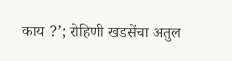काय ?’; रोहिणी खडसेंचा अतुल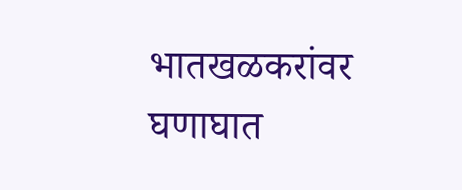भातखळकरांवर घणाघात